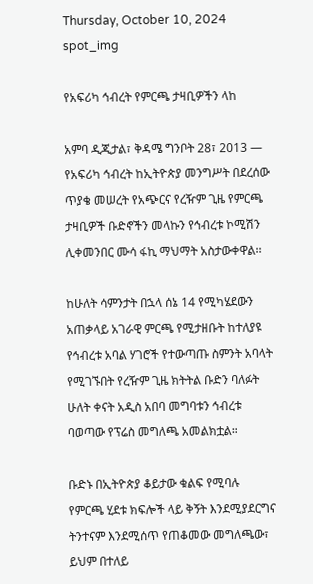Thursday, October 10, 2024
spot_img

የአፍሪካ ኅብረት የምርጫ ታዛቢዎችን ላከ

አምባ ዲጂታል፣ ቅዳሜ ግንቦት 28፣ 2013 ― የአፍሪካ ኅብረት ከኢትዮጵያ መንግሥት በደረሰው ጥያቄ መሠረት የአጭርና የረዥም ጊዜ የምርጫ ታዛቢዎች ቡድኖችን መላኩን የኅብረቱ ኮሚሽን ሊቀመንበር ሙሳ ፋኪ ማህማት አስታውቀዋል፡፡

ከሁለት ሳምንታት በኋላ ሰኔ 14 የሚካሄደውን አጠቃላይ አገራዊ ምርጫ የሚታዘቡት ከተለያዩ የኅብረቱ አባል ሃገሮች የተውጣጡ ስምንት አባላት የሚገኙበት የረዥም ጊዜ ክትትል ቡድን ባለፉት ሁለት ቀናት አዲስ አበባ መግባቱን ኅብረቱ ባወጣው የፕሬስ መግለጫ አመልክቷል።

ቡድኑ በኢትዮጵያ ቆይታው ቁልፍ የሚባሉ የምርጫ ሂደቱ ክፍሎች ላይ ቅኝት እንደሚያደርግና ትንተናም እንደሚሰጥ የጠቆመው መግለጫው፣ ይህም በተለይ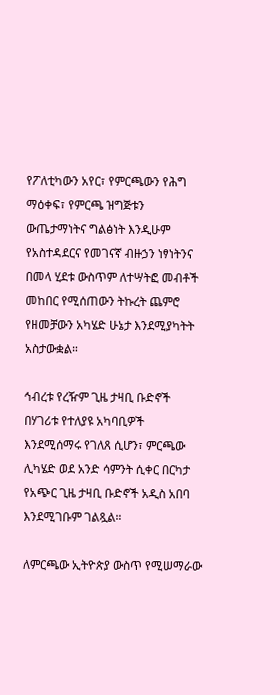የፖለቲካውን አየር፣ የምርጫውን የሕግ ማዕቀፍ፣ የምርጫ ዝግጅቱን ውጤታማነትና ግልፅነት እንዲሁም የአስተዳደርና የመገናኛ ብዙኃን ነፃነትንና በመላ ሂደቱ ውስጥም ለተሣትፎ መብቶች መከበር የሚሰጠውን ትኩረት ጨምሮ የዘመቻውን አካሄድ ሁኔታ እንደሚያካትት አስታውቋል።

ኅብረቱ የረዥም ጊዜ ታዛቢ ቡድኖች በሃገሪቱ የተለያዩ አካባቢዎች እንደሚሰማሩ የገለጸ ሲሆን፣ ምርጫው ሊካሄድ ወደ አንድ ሳምንት ሲቀር በርካታ የአጭር ጊዜ ታዛቢ ቡድኖች አዲስ አበባ እንደሚገቡም ገልጿል።

ለምርጫው ኢትዮጵያ ውስጥ የሚሠማራው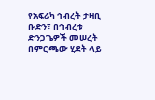የአፍሪካ ኅብረት ታዛቢ ቡድን፣ በኅብረቱ ድንጋጌዎች መሠረት በምርጫው ሂደት ላይ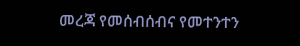መረጃ የመሰብሰብና የመተንተን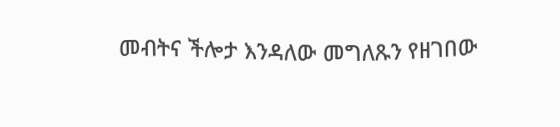መብትና ችሎታ እንዳለው መግለጹን የዘገበው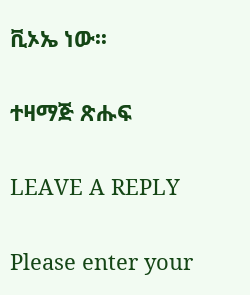ቪኦኤ ነው፡፡

ተዛማጅ ጽሑፍ

LEAVE A REPLY

Please enter your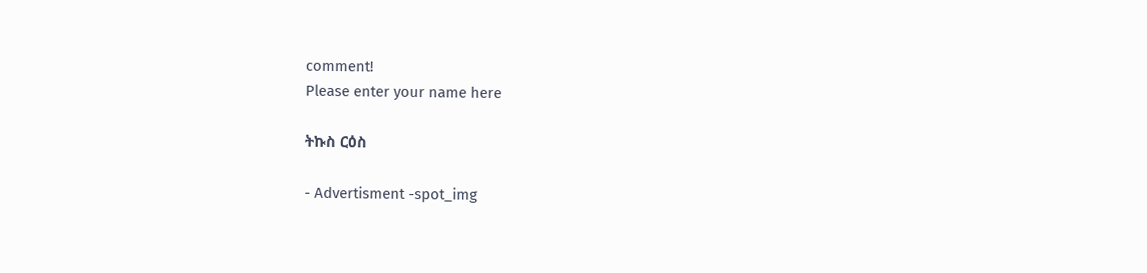comment!
Please enter your name here

ትኩስ ርዕስ

- Advertisment -spot_img